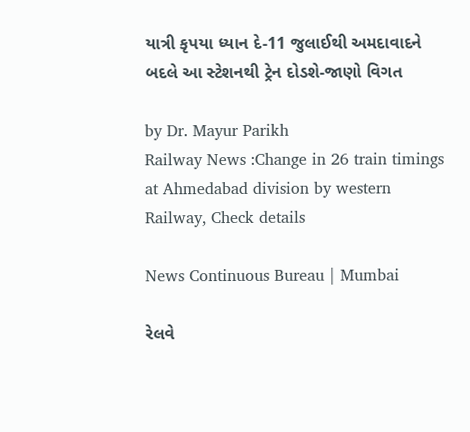યાત્રી કૃપયા ધ્યાન દે-11 જુલાઈથી અમદાવાદને બદલે આ સ્ટેશનથી ટ્રેન દોડશે-જાણો વિગત

by Dr. Mayur Parikh
Railway News :Change in 26 train timings at Ahmedabad division by western Railway, Check details

News Continuous Bureau | Mumbai

રેલવે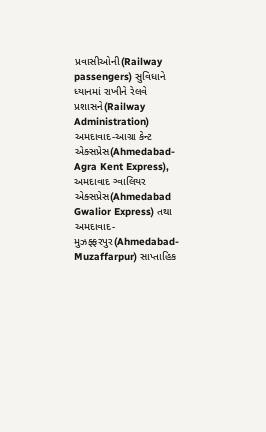પ્રવાસીઓની(Railway passengers) સુવિધાને ધ્યાનમાં રાખીને રેલવે પ્રશાસને(Railway Administration) અમદાવાદ-આગ્રા કેન્ટ એક્સપ્રેસ(Ahmedabad-Agra Kent Express), અમદાવાદ ગ્વાલિયર એક્સપ્રેસ(Ahmedabad Gwalior Express) તથા અમદાવાદ-મુઝફ્ફરપુર(Ahmedabad-Muzaffarpur) સાપ્તાહિક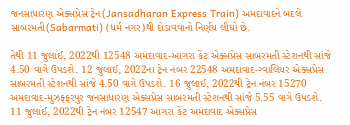જનસાધારણ એક્સપ્રેસ ટ્રેન(Jansadharan Express Train) અમદાવાદને બદલે સાબરમતી(Sabarmati) (ધર્મ નગર)થી દોડાવવાનો નિર્ણય લીધો છે.

તેથી 11 જુલાઈ, 2022થી 12548 અમદાવાદ-આગરા કેંટ એક્સપ્રેસ સાબરમતી સ્ટેશનથી સાંજે 4.50 વાગે ઉપડશે. 12 જુલાઈ, 2022ના ટ્રેન નંબર 22548 અમદાવાદ-ગ્વાલિયર એક્સપ્રેસ સાબરમતી સ્ટેશનથી સાંજે 4.50 વાગે ઉપડશે. 16 જુલાઈ, 2022થી ટ્રેન નંબર 15270 અમદાવાદ-મુઝફ્ફરપુર જનસાધારણ એક્સપ્રેસ સાબરમતી સ્ટેશનથી સાંજે 5.55 વાગે ઉપડશે. 11 જુલાઈ, 2022થી ટ્રેન નંબર 12547 આગરા કેંટ અમદાવાદ એક્સપ્રેસ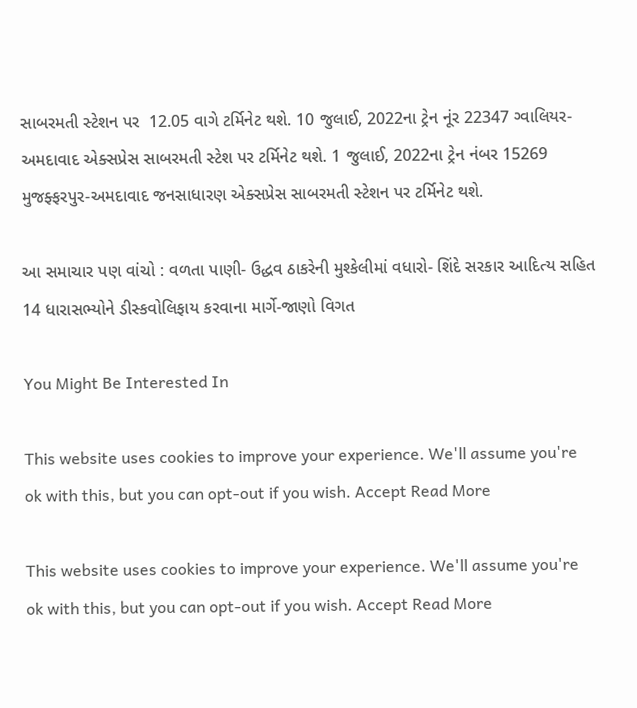સાબરમતી સ્ટેશન પર  12.05 વાગે ટર્મિનેટ થશે. 10 જુલાઈ, 2022ના ટ્રેન નૂંર 22347 ગ્વાલિયર-અમદાવાદ એક્સપ્રેસ સાબરમતી સ્ટેશ પર ટર્મિનેટ થશે. 1 જુલાઈ, 2022ના ટ્રેન નંબર 15269 મુજફ્ફરપુર-અમદાવાદ જનસાધારણ એક્સપ્રેસ સાબરમતી સ્ટેશન પર ટર્મિનેટ થશે.

આ સમાચાર પણ વાંચો : વળતા પાણી- ઉદ્ધવ ઠાકરેની મુશ્કેલીમાં વધારો- શિંદે સરકાર આદિત્ય સહિત 14 ધારાસભ્યોને ડીસ્કવોલિફાય કરવાના માર્ગે-જાણો વિગત

You Might Be Interested In

This website uses cookies to improve your experience. We'll assume you're ok with this, but you can opt-out if you wish. Accept Read More

This website uses cookies to improve your experience. We'll assume you're ok with this, but you can opt-out if you wish. Accept Read More